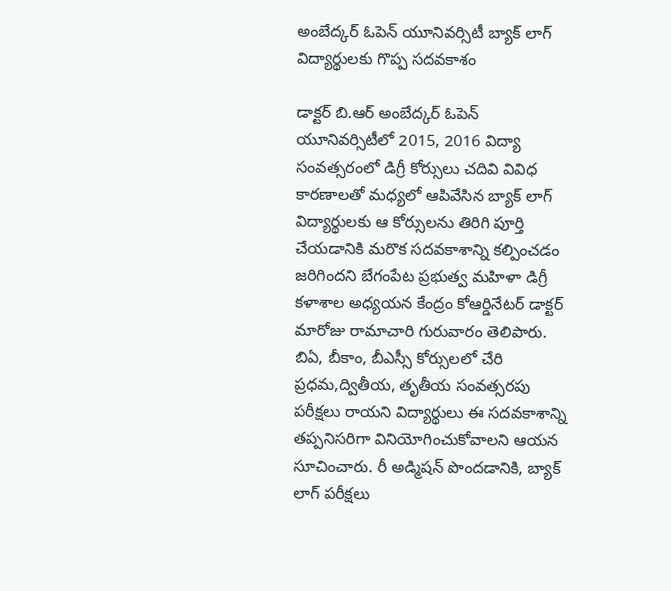అంబేద్కర్ ఓపెన్ యూనివర్సిటీ బ్యాక్ లాగ్ విద్యార్థులకు గొప్ప సదవకాశం

డాక్టర్ బి.ఆర్ అంబేద్కర్ ఓపెన్ యూనివర్సిటీలో 2015, 2016 విద్యా సంవత్సరంలో డిగ్రీ కోర్సులు చదివి వివిధ కారణాలతో మధ్యలో ఆపివేసిన బ్యాక్ లాగ్ విద్యార్థులకు ఆ కోర్సులను తిరిగి పూర్తి చేయడానికి మరొక సదవకాశాన్ని కల్పించడం జరిగిందని బేగంపేట ప్రభుత్వ మహిళా డిగ్రీ కళాశాల అధ్యయన కేంద్రం కోఆర్డినేటర్ డాక్టర్ మారోజు రామాచారి గురువారం తెలిపారు. బిఏ, బీకాం, బీఎస్సీ కోర్సులలో చేరి ప్రధమ,ద్వితీయ, తృతీయ సంవత్సరపు పరీక్షలు రాయని విద్యార్థులు ఈ సదవకాశాన్ని తప్పనిసరిగా వినియోగించుకోవాలని ఆయన సూచించారు. రీ అడ్మిషన్ పొందడానికి, బ్యాక్ లాగ్ పరీక్షలు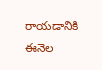రాయడానికి ఈనెల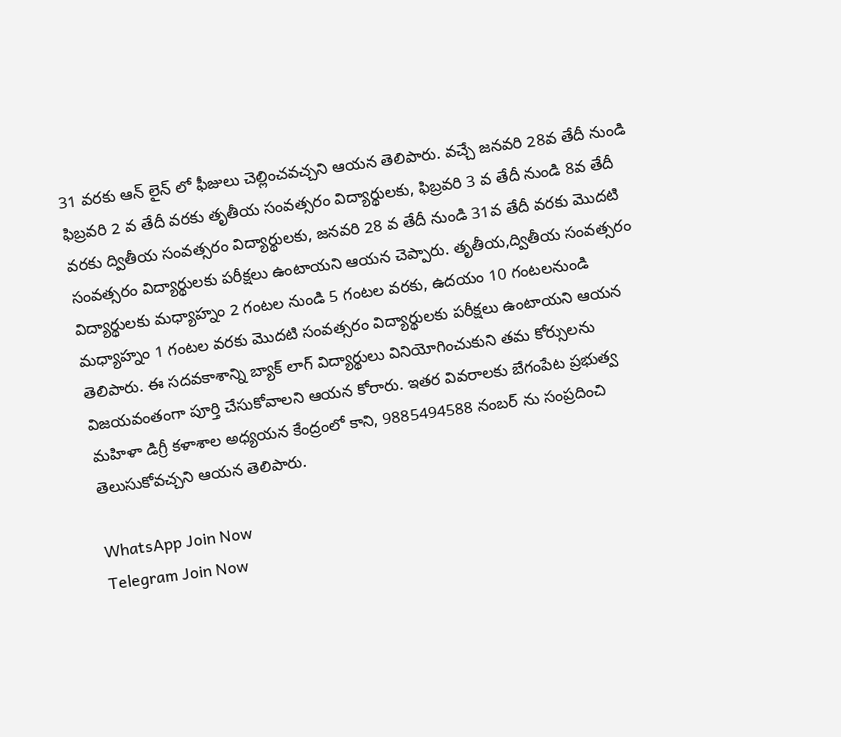31 వరకు ఆన్ లైన్ లో ఫీజులు చెల్లించవచ్చని ఆయన తెలిపారు. వచ్చే జనవరి 28వ తేదీ నుండి ఫిబ్రవరి 2 వ తేదీ వరకు తృతీయ సంవత్సరం విద్యార్థులకు, ఫిబ్రవరి 3 వ తేదీ నుండి 8వ తేదీ వరకు ద్వితీయ సంవత్సరం విద్యార్థులకు, జనవరి 28 వ తేదీ నుండి 31వ తేదీ వరకు మొదటి సంవత్సరం విద్యార్థులకు పరీక్షలు ఉంటాయని ఆయన చెప్పారు. తృతీయ,ద్వితీయ సంవత్సరం విద్యార్థులకు మధ్యాహ్నం 2 గంటల నుండి 5 గంటల వరకు, ఉదయం 10 గంటలనుండి మధ్యాహ్నం 1 గంటల వరకు మొదటి సంవత్సరం విద్యార్థులకు పరీక్షలు ఉంటాయని ఆయన తెలిపారు. ఈ సదవకాశాన్ని బ్యాక్ లాగ్ విద్యార్థులు వినియోగించుకుని తమ కోర్సులను విజయవంతంగా పూర్తి చేసుకోవాలని ఆయన కోరారు. ఇతర వివరాలకు బేగంపేట ప్రభుత్వ మహిళా డిగ్రీ కళాశాల అధ్యయన కేంద్రంలో కాని, 9885494588 నంబర్ ను సంప్రదించి తెలుసుకోవచ్చని ఆయన తెలిపారు.

WhatsApp Join Now
Telegram Join Now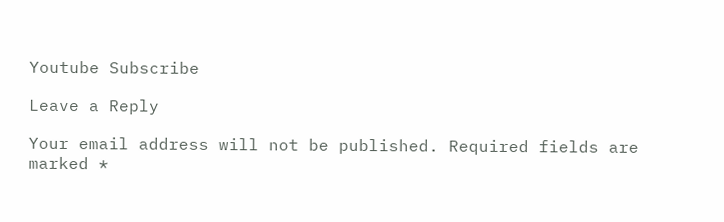Youtube Subscribe

Leave a Reply

Your email address will not be published. Required fields are marked *